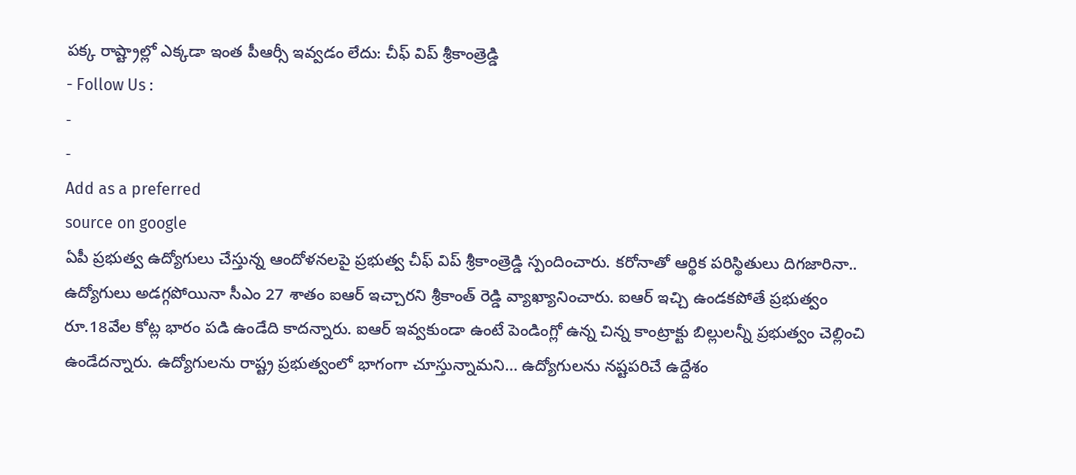పక్క రాష్ట్రాల్లో ఎక్కడా ఇంత పీఆర్సీ ఇవ్వడం లేదు: చీఫ్ విప్ శ్రీకాంత్రెడ్డి
- Follow Us :
-
-
Add as a preferred
source on google
ఏపీ ప్రభుత్వ ఉద్యోగులు చేస్తున్న ఆందోళనలపై ప్రభుత్వ చీఫ్ విప్ శ్రీకాంత్రెడ్డి స్పందించారు. కరోనాతో ఆర్థిక పరిస్థితులు దిగజారినా.. ఉద్యోగులు అడగ్గపోయినా సీఎం 27 శాతం ఐఆర్ ఇచ్చారని శ్రీకాంత్ రెడ్డి వ్యాఖ్యానించారు. ఐఆర్ ఇచ్చి ఉండకపోతే ప్రభుత్వం రూ.18వేల కోట్ల భారం పడి ఉండేది కాదన్నారు. ఐఆర్ ఇవ్వకుండా ఉంటే పెండింగ్లో ఉన్న చిన్న కాంట్రాక్టు బిల్లులన్నీ ప్రభుత్వం చెల్లించి ఉండేదన్నారు. ఉద్యోగులను రాష్ట్ర ప్రభుత్వంలో భాగంగా చూస్తున్నామని… ఉద్యోగులను నష్టపరిచే ఉద్దేశం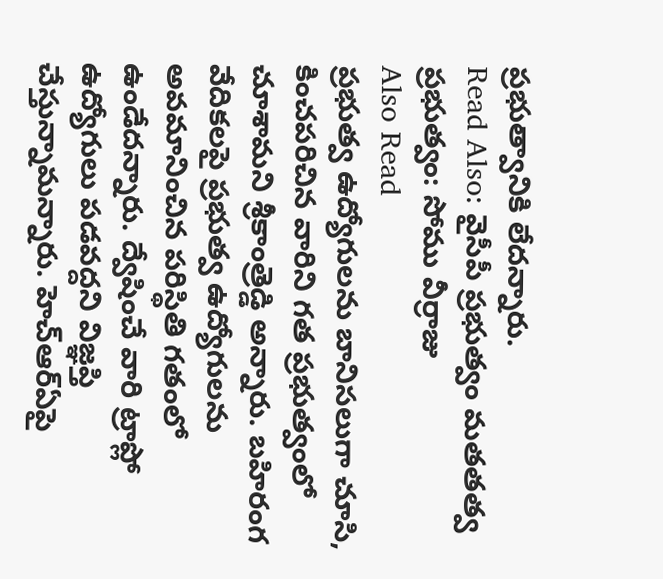ప్రభుత్వానికి లేదన్నారు.
Read Also: వైసీపీ ప్రభుత్వం మతతత్వ ప్రభుత్వం: సోము వీర్రాజు
Also Read
ప్రభుత్వ ఉద్యోగులను బానిసలుగా చూసి, కించపరిచిన వారిని గత ప్రభుత్వంలో చూశామని శ్రీకాంత్రెడ్డి అన్నారు. బహిరంగ వేదికలపై ప్రభుత్వ ఉద్యోగులను అవమానించిన పరిస్థితి గతంలో ఉండేదన్నారు. ద్వేషించే వారి ట్రాప్లో ఉద్యోగులు పడవద్దని విజ్ఞప్తి చేస్తున్నామన్నారు. హెచ్ఆర్ఏపై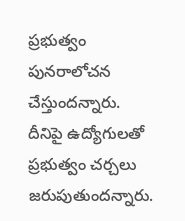ప్రభుత్వం పునరాలోచన చేస్తుందన్నారు. దీనిపై ఉద్యోగులతో ప్రభుత్వం చర్చలు జరుపుతుందన్నారు.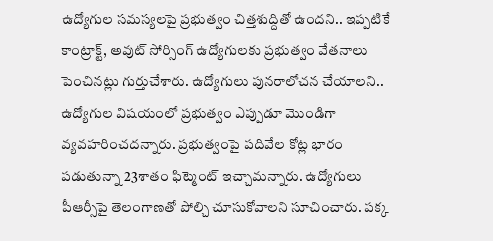ఉద్యోగుల సమస్యలపై ప్రభుత్వం చిత్తశుద్దితో ఉందని.. ఇప్పటికే కాంట్రాక్ట్, అవుట్ సోర్సింగ్ ఉద్యోగులకు ప్రభుత్వం వేతనాలు పెంచినట్లు గుర్తుచేశారు. ఉద్యోగులు పునరాలోచన చేయాలని.. ఉద్యోగుల విషయంలో ప్రభుత్వం ఎప్పుడూ మొండిగా వ్యవహరించదన్నారు. ప్రభుత్వంపై పదివేల కోట్ల భారం పడుతున్నా 23శాతం ఫిట్మెంట్ ఇచ్చామన్నారు. ఉద్యోగులు పీఆర్సీపై తెలంగాణతో పోల్చి చూసుకోవాలని సూచించారు. పక్క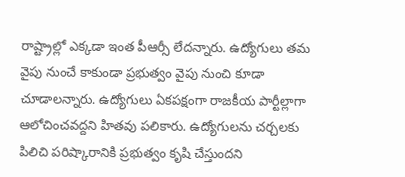రాష్ట్రాల్లో ఎక్కడా ఇంత పీఆర్సీ లేదన్నారు. ఉద్యోగులు తమ వైపు నుంచే కాకుండా ప్రభుత్వం వైపు నుంచి కూడా చూడాలన్నారు. ఉద్యోగులు ఏకపక్షంగా రాజకీయ పార్టీల్లాగా ఆలోచించవద్దని హితవు పలికారు. ఉద్యోగులను చర్చలకు పిలిచి పరిష్కారానికి ప్రభుత్వం కృషి చేస్తుందని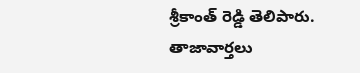శ్రీకాంత్ రెడ్డి తెలిపారు.
తాజావార్తలు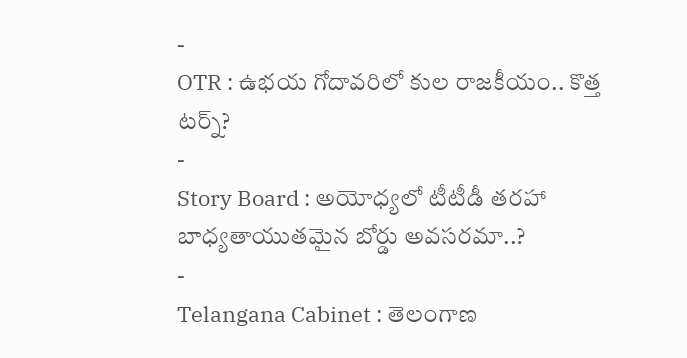-
OTR : ఉభయ గోదావరిలో కుల రాజకీయం.. కొత్త టర్న్?
-
Story Board : అయోధ్యలో టీటీడీ తరహా బాధ్యతాయుతమైన బోర్డు అవసరమా..?
-
Telangana Cabinet : తెలంగాణ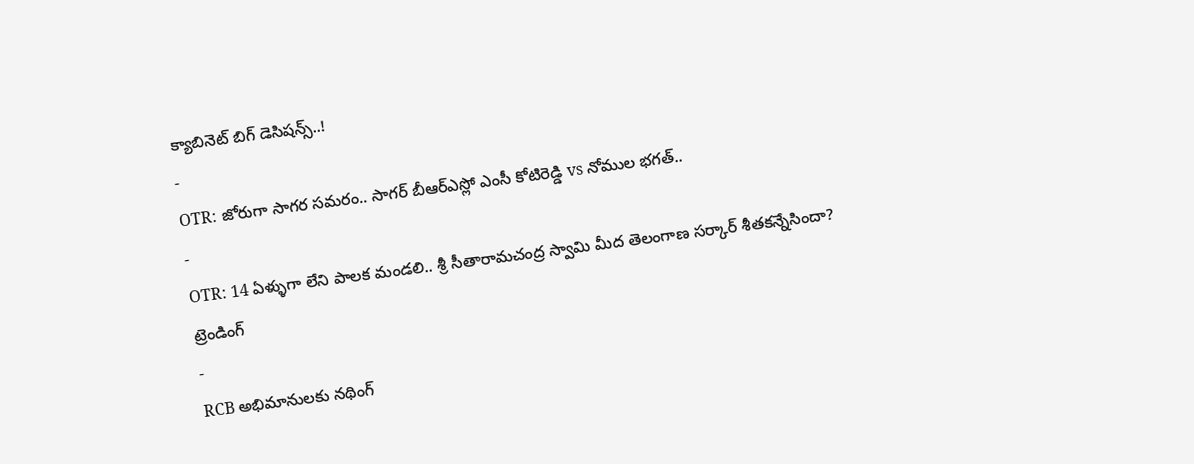క్యాబినెట్ బిగ్ డెసిషన్స్..!
-
OTR: జోరుగా సాగర సమరం.. సాగర్ బీఆర్ఎస్లో ఎంసీ కోటిరెడ్డి vs నోముల భగత్..
-
OTR: 14 ఏళ్ళుగా లేని పాలక మండలి.. శ్రీ సీతారామచంద్ర స్వామి మీద తెలంగాణ సర్కార్ శీతకన్నేసిందా?
ట్రెండింగ్
-
RCB అభిమానులకు నథింగ్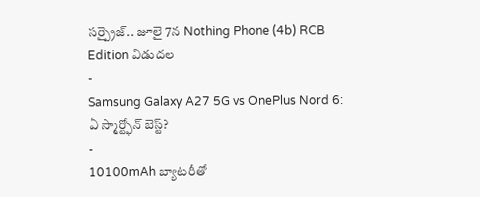సర్ప్రైజ్.. జూలై 7న Nothing Phone (4b) RCB Edition విడుదల
-
Samsung Galaxy A27 5G vs OnePlus Nord 6: ఏ స్మార్ట్ఫోన్ బెస్ట్?
-
10100mAh బ్యాటరీతో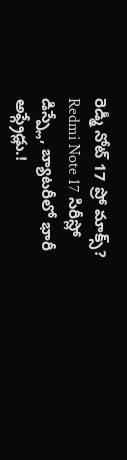రెడ్మీ నోట్ 17 ప్రో మాక్స్? Redmi Note 17 సిరీస్లో డిస్ప్లే, బ్యాటరీలో భారీ అప్గ్రేడ్లు.!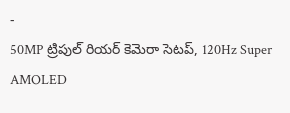-
50MP ట్రిపుల్ రియర్ కెమెరా సెటప్, 120Hz Super AMOLED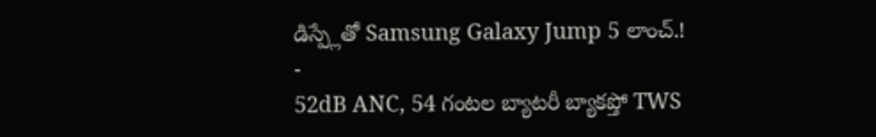డిస్ప్లేతో Samsung Galaxy Jump 5 లాంచ్.!
-
52dB ANC, 54 గంటల బ్యాటరీ బ్యాకప్తో TWS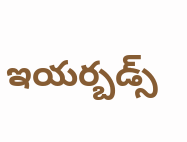ఇయర్బడ్స్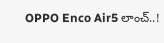OPPO Enco Air5 లాంచ్..!